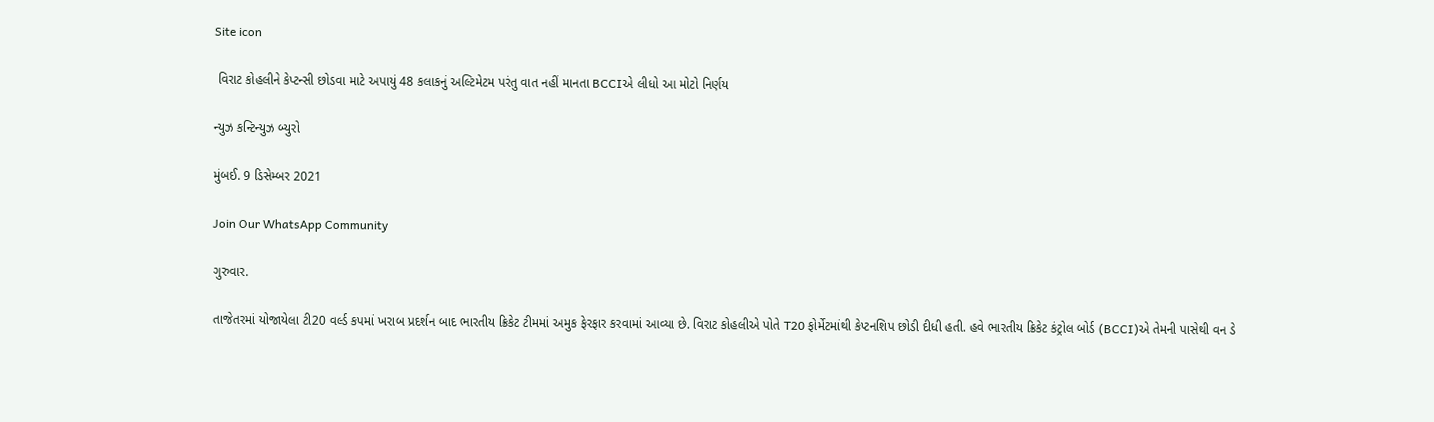Site icon

 વિરાટ કોહલીને કેપ્ટન્સી છોડવા માટે અપાયું 48 કલાકનું અલ્ટિમેટમ પરંતુ વાત નહીં માનતા BCCIએ લીધો આ મોટો નિર્ણય

ન્યુઝ કન્ટિન્યુઝ બ્યુરો

મુંબઈ. 9 ડિસેમ્બર 2021

Join Our WhatsApp Community

ગુરુવાર.

તાજેતરમાં યોજાયેલા ટી20 વર્લ્ડ કપમાં ખરાબ પ્રદર્શન બાદ ભારતીય ક્રિકેટ ટીમમાં અમુક ફેરફાર કરવામાં આવ્યા છે. વિરાટ કોહલીએ પોતે T20 ફોર્મેટમાંથી કેપ્ટનશિપ છોડી દીધી હતી. હવે ભારતીય ક્રિકેટ કંટ્રોલ બોર્ડ (BCCI)એ તેમની પાસેથી વન ડે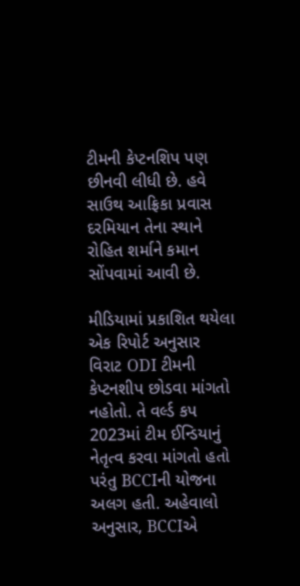ટીમની કેપ્ટનશિપ પણ છીનવી લીધી છે. હવે સાઉથ આફ્રિકા પ્રવાસ દરમિયાન તેના સ્થાને રોહિત શર્માને કમાન સોંપવામાં આવી છે.

મીડિયામાં પ્રકાશિત થયેલા એક રિપોર્ટ અનુસાર વિરાટ ODI ટીમની કેપ્ટનશીપ છોડવા માંગતો નહોતો. તે વર્લ્ડ કપ 2023માં ટીમ ઈન્ડિયાનું નેતૃત્વ કરવા માંગતો હતો પરંતુ BCCIની યોજના અલગ હતી. અહેવાલો અનુસાર, BCCIએ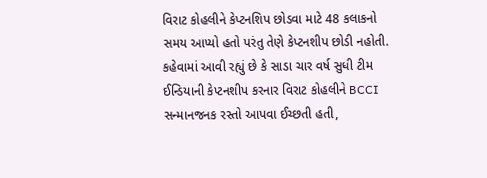વિરાટ કોહલીને કેપ્ટનશિપ છોડવા માટે 48 કલાકનો સમય આપ્યો હતો પરંતુ તેણે કેપ્ટનશીપ છોડી નહોતી. કહેવામાં આવી રહ્યું છે કે સાડા ચાર વર્ષ સુધી ટીમ ઈન્ડિયાની કેપ્ટનશીપ કરનાર વિરાટ કોહલીને BCCI સન્માનજનક રસ્તો આપવા ઈચ્છતી હતી,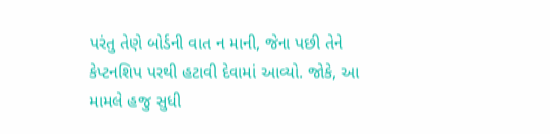પરંતુ તેણે બોર્ડની વાત ન માની, જેના પછી તેને કેપ્ટનશિપ પરથી હટાવી દેવામાં આવ્યો. જોકે, આ મામલે હજુ સુધી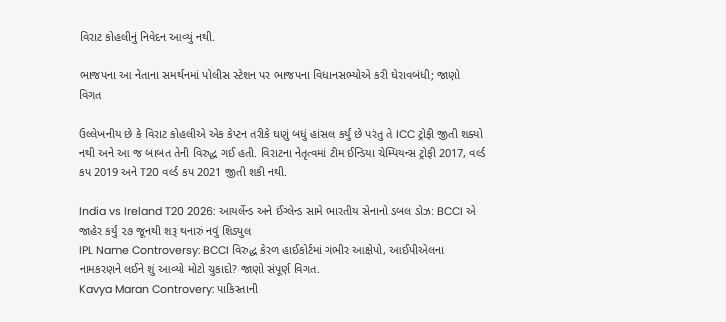વિરાટ કોહલીનું નિવેદન આવ્યું નથી.

ભાજપના આ નેતાના સમર્થનમાં પોલીસ સ્ટેશન પર ભાજપના વિધાનસભ્યોએ કરી ઘેરાવબંધી; જાણો વિગત

ઉલ્લેખનીય છે કે વિરાટ કોહલીએ એક કેપ્ટન તરીકે ઘણું બધું હાંસલ કર્યું છે પરંતુ તે ICC ટ્રોફી જીતી શક્યો નથી અને આ જ બાબત તેની વિરુદ્ધ ગઈ હતી. વિરાટના નેતૃત્વમાં ટીમ ઈન્ડિયા ચેમ્પિયન્સ ટ્રોફી 2017, વર્લ્ડ કપ 2019 અને T20 વર્લ્ડ કપ 2021 જીતી શકી નથી.

India vs Ireland T20 2026: આયર્લેન્ડ અને ઈંગ્લેન્ડ સામે ભારતીય સેનાનો ડબલ ડોઝ: BCCI એ જાહેર કર્યું ૨૭ જૂનથી શરૂ થનારું નવું શિડ્યુલ
IPL Name Controversy: BCCI વિરુદ્ધ કેરળ હાઈકોર્ટમાં ગંભીર આક્ષેપો, આઈપીએલના નામકરણને લઈને શું આવ્યો મોટો ચુકાદો? જાણો સંપૂર્ણ વિગત.
Kavya Maran Controvery: પાકિસ્તાની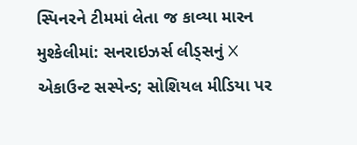સ્પિનરને ટીમમાં લેતા જ કાવ્યા મારન મુશ્કેલીમાં: સનરાઇઝર્સ લીડ્સનું X એકાઉન્ટ સસ્પેન્ડ; સોશિયલ મીડિયા પર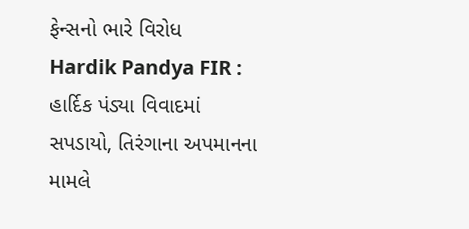ફેન્સનો ભારે વિરોધ
Hardik Pandya FIR : હાર્દિક પંડ્યા વિવાદમાં સપડાયો, તિરંગાના અપમાનના મામલે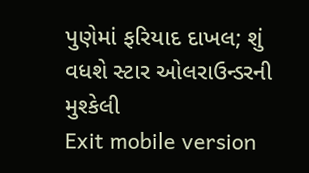પુણેમાં ફરિયાદ દાખલ; શું વધશે સ્ટાર ઓલરાઉન્ડરની મુશ્કેલી
Exit mobile version